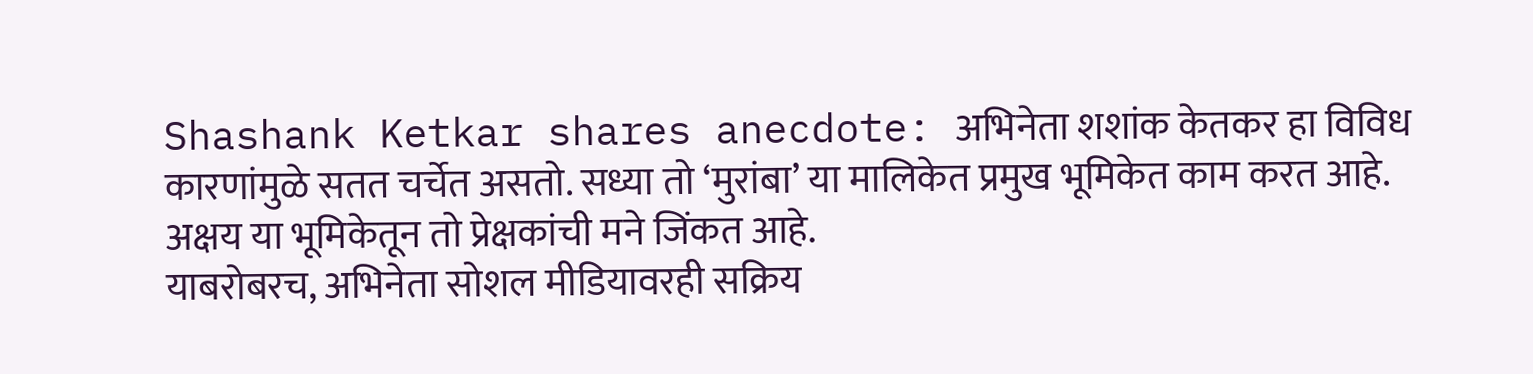Shashank Ketkar shares anecdote: अभिनेता शशांक केतकर हा विविध कारणांमुळे सतत चर्चेत असतो. सध्या तो ‘मुरांबा’ या मालिकेत प्रमुख भूमिकेत काम करत आहे. अक्षय या भूमिकेतून तो प्रेक्षकांची मने जिंकत आहे.
याबरोबरच, अभिनेता सोशल मीडियावरही सक्रिय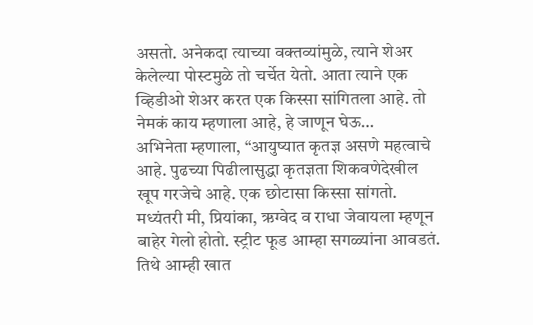असतो. अनेकदा त्याच्या वक्तव्यांमुळे, त्याने शेअर केलेल्या पोस्टमुळे तो चर्चेत येतो. आता त्याने एक व्हिडीओ शेअर करत एक किस्सा सांगितला आहे. तो नेमकं काय म्हणाला आहे, हे जाणून घेऊ…
अभिनेता म्हणाला, “आयुष्यात कृतज्ञ असणे महत्वाचे आहे. पुढच्या पिढीलासुद्धा कृतज्ञता शिकवणेदेखील खूप गरजेचे आहे. एक छोटासा किस्सा सांगतो. मध्यंतरी मी, प्रियांका, ऋग्वेद व राधा जेवायला म्हणून बाहेर गेलो होतो. स्ट्रीट फूड आम्हा सगळ्यांना आवडतं. तिथे आम्ही खात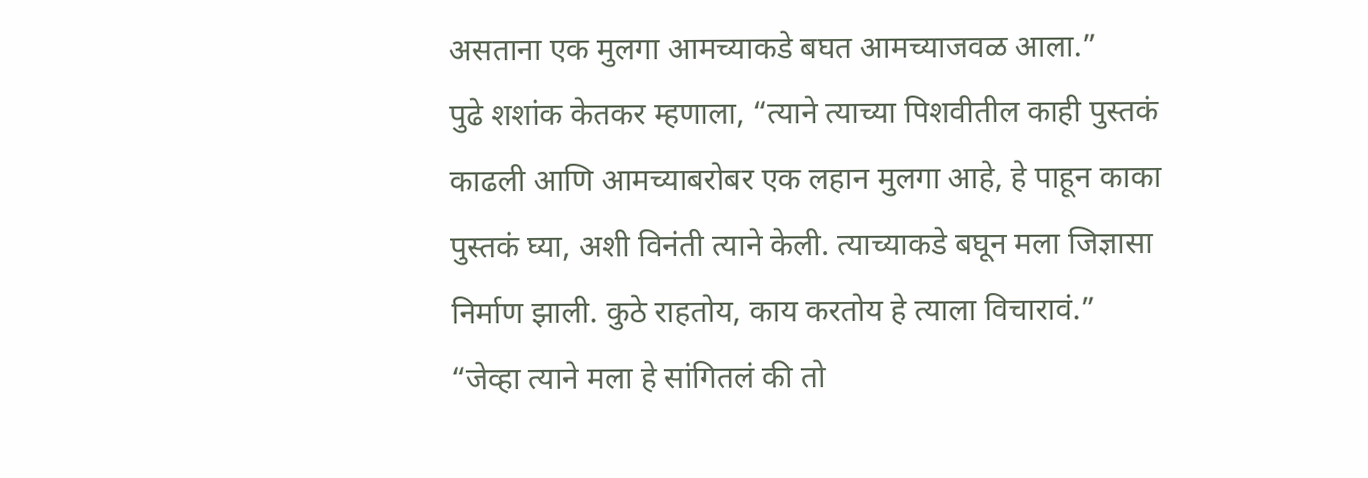असताना एक मुलगा आमच्याकडे बघत आमच्याजवळ आला.”
पुढे शशांक केतकर म्हणाला, “त्याने त्याच्या पिशवीतील काही पुस्तकं काढली आणि आमच्याबरोबर एक लहान मुलगा आहे, हे पाहून काका पुस्तकं घ्या, अशी विनंती त्याने केली. त्याच्याकडे बघून मला जिज्ञासा निर्माण झाली. कुठे राहतोय, काय करतोय हे त्याला विचारावं.”
“जेव्हा त्याने मला हे सांगितलं की तो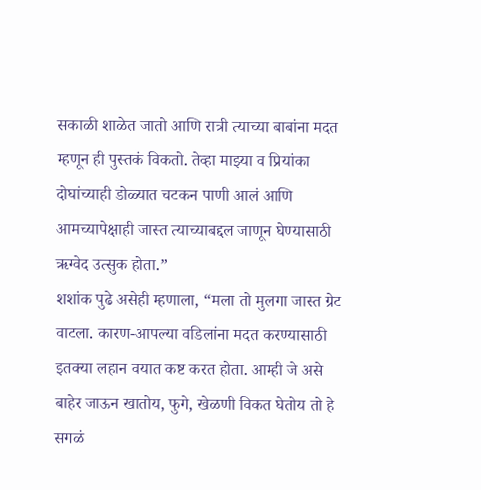सकाळी शाळेत जातो आणि रात्री त्याच्या बाबांना मदत म्हणून ही पुस्तकं विकतो. तेव्हा माझ्या व प्रियांका दोघांच्याही डोळ्यात चटकन पाणी आलं आणि आमच्यापेक्षाही जास्त त्याच्याबद्दल जाणून घेण्यासाठी ऋग्वेद उत्सुक होता.”
शशांक पुढे असेही म्हणाला, “मला तो मुलगा जास्त ग्रेट वाटला. कारण-आपल्या वडिलांना मदत करण्यासाठी इतक्या लहान वयात कष्ट करत होता. आम्ही जे असे बाहेर जाऊन खातोय, फुगे, खेळणी विकत घेतोय तो हे सगळं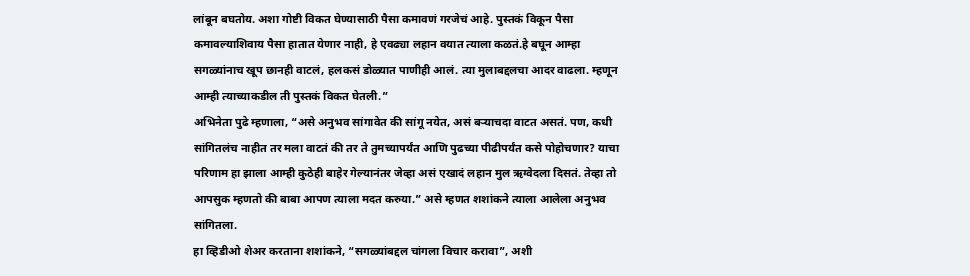लांबून बघतोय. अशा गोष्टी विकत घेण्यासाठी पैसा कमावणं गरजेचं आहे. पुस्तकं विकून पैसा कमावल्याशिवाय पैसा हातात येणार नाही, हे एवढ्या लहान वयात त्याला कळतं.हे बघून आम्हा सगळ्यांनाच खूप छानही वाटलं, हलकसं डोळ्यात पाणीही आलं. त्या मुलाबद्दलचा आदर वाढला. म्हणून आम्ही त्याच्याकडील ती पुस्तकं विकत घेतली.”
अभिनेता पुढे म्हणाला, “असे अनुभव सांगावेत की सांगू नयेत, असं बऱ्याचदा वाटत असतं. पण, कधी सांगितलंच नाहीत तर मला वाटतं की तर ते तुमच्यापर्यंत आणि पुढच्या पीढीपर्यंत कसे पोहोचणार? याचा परिणाम हा झाला आम्ही कुठेही बाहेर गेल्यानंतर जेव्हा असं एखादं लहान मुल ऋग्वेदला दिसतं. तेव्हा तो आपसुक म्हणतो की बाबा आपण त्याला मदत करुया.” असे म्हणत शशांकने त्याला आलेला अनुभव सांगितला.
हा व्हिडीओ शेअर करताना शशांकने, “सगळ्यांबद्दल चांगला विचार करावा”, अशी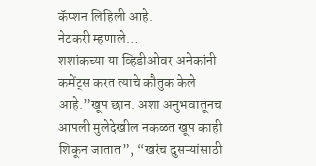कॅप्शन लिहिली आहे.
नेटकरी म्हणाले…
शशांकच्या या व्हिडीओवर अनेकांनी कमेंट्स करत त्याचे कौतुक केले आहे.”खूप छान. अशा अनुभवातूनच आपली मुलेदेखील नकळत खूप काही शिकून जातात”, “खरंच दुसऱ्यांसाठी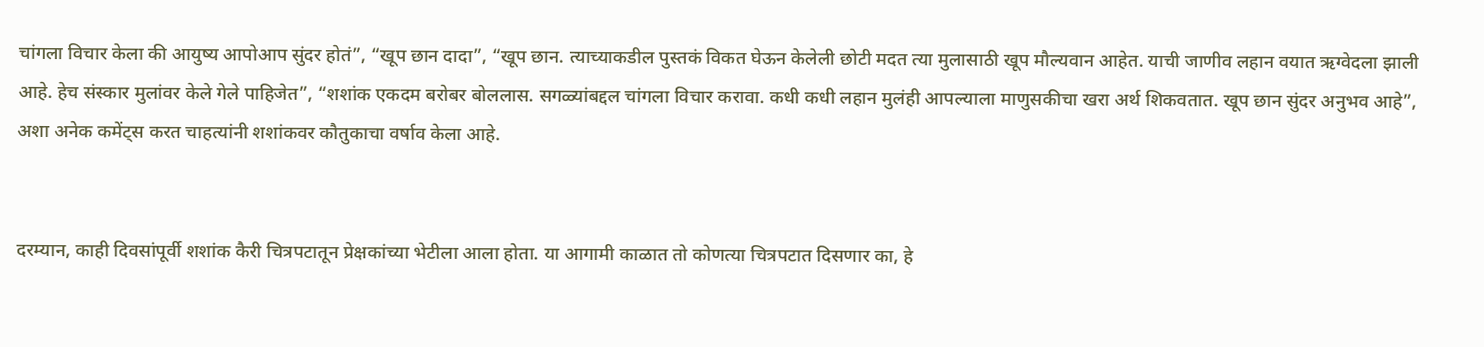चांगला विचार केला की आयुष्य आपोआप सुंदर होतं”, “खूप छान दादा”, “खूप छान. त्याच्याकडील पुस्तकं विकत घेऊन केलेली छोटी मदत त्या मुलासाठी खूप मौल्यवान आहेत. याची जाणीव लहान वयात ऋग्वेदला झाली आहे. हेच संस्कार मुलांवर केले गेले पाहिजेत”, “शशांक एकदम बरोबर बोललास. सगळ्यांबद्दल चांगला विचार करावा. कधी कधी लहान मुलंही आपल्याला माणुसकीचा खरा अर्थ शिकवतात. खूप छान सुंदर अनुभव आहे”, अशा अनेक कमेंट्स करत चाहत्यांनी शशांकवर कौतुकाचा वर्षाव केला आहे.


दरम्यान, काही दिवसांपूर्वी शशांक कैरी चित्रपटातून प्रेक्षकांच्या भेटीला आला होता. या आगामी काळात तो कोणत्या चित्रपटात दिसणार का, हे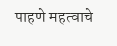पाहणे महत्वाचे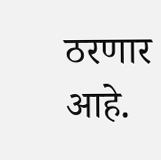ठरणार आहे.